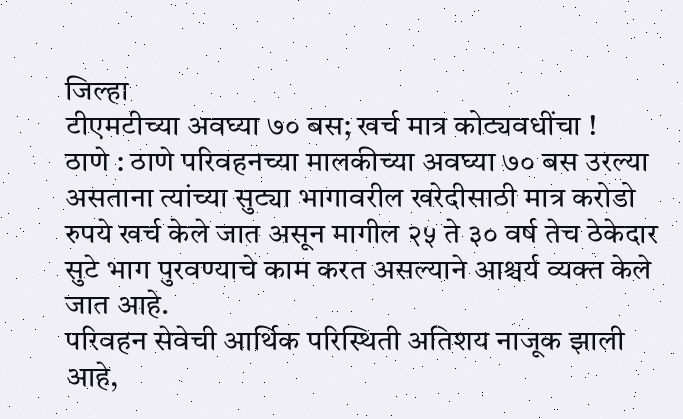जिल्हा
टीएमटीच्या अवघ्या ७० बस; खर्च मात्र कोट्यवधींचा !
ठाणे : ठाणे परिवहनच्या मालकीच्या अवघ्या ७० बस उरल्या असताना त्यांच्या सुट्या भागावरील खरेदीसाठी मात्र करोडो रुपये खर्च केले जात असून मागील २५ ते ३० वर्ष तेच ठेकेदार सुटे भाग पुरवण्याचे काम करत असल्याने आश्चर्य व्यक्त केले जात आहे.
परिवहन सेवेची आर्थिक परिस्थिती अतिशय नाजूक झाली आहे,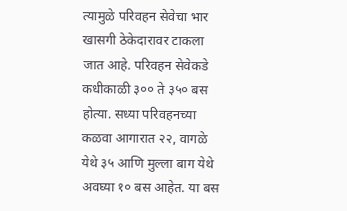त्यामुळे परिवहन सेवेचा भार खासगी ठेकेदारावर टाकला जात आहे. परिवहन सेवेकडे कधीकाळी ३०० ते ३५० बस होत्या. सध्या परिवहनच्या कळवा आगारात २२, वागळे येथे ३५ आणि मुल्ला बाग येथे अवघ्या १० बस आहेत. या बस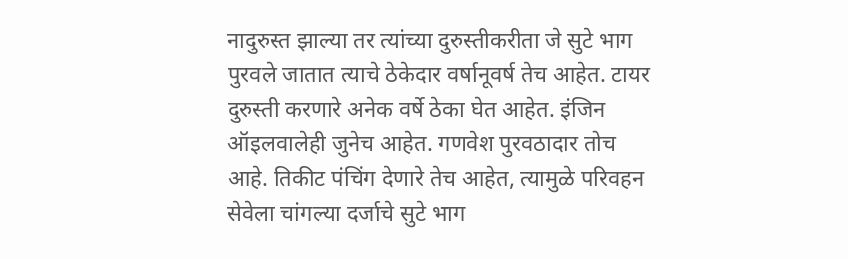नादुरुस्त झाल्या तर त्यांच्या दुरुस्तीकरीता जे सुटे भाग पुरवले जातात त्याचे ठेकेदार वर्षानूवर्ष तेच आहेत. टायर दुरुस्ती करणारे अनेक वर्षे ठेका घेत आहेत. इंजिन ऑइलवालेही जुनेच आहेत. गणवेश पुरवठादार तोच आहे. तिकीट पंचिंग देणारे तेच आहेत, त्यामुळे परिवहन सेवेला चांगल्या दर्जाचे सुटे भाग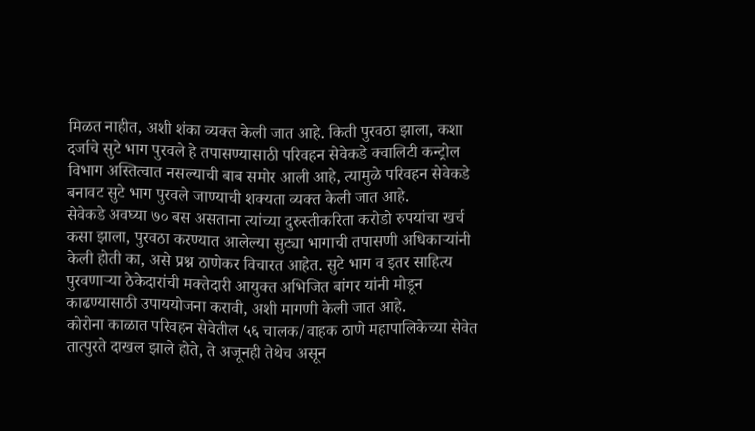मिळत नाहीत, अशी शंका व्यक्त केली जात आहे. किती पुरवठा झाला, कशा दर्जाचे सुटे भाग पुरवले हे तपासण्यासाठी परिवहन सेवेकडे क्वालिटी कन्ट्रोल विभाग अस्तित्वात नसल्याची बाब समोर आली आहे, त्यामुळे परिवहन सेवेकडे बनावट सुटे भाग पुरवले जाण्याची शक्यता व्यक्त केली जात आहे.
सेवेकडे अवघ्या ७० बस असताना त्यांच्या दुरुस्तीकरिता करोडो रुपयांचा खर्च कसा झाला, पुरवठा करण्यात आलेल्या सुट्या भागाची तपासणी अधिकाऱ्यांनी केली होती का, असे प्रश्न ठाणेकर विचारत आहेत. सुटे भाग व इतर साहित्य पुरवणाऱ्या ठेकेदारांची मक्तेदारी आयुक्त अभिजित बांगर यांनी मोडून काढण्यासाठी उपाययोजना करावी, अशी मागणी केली जात आहे.
कोरोना काळात परिवहन सेवेतील ५६ चालक/वाहक ठाणे महापालिकेच्या सेवेत तात्पुरते दाखल झाले होते, ते अजूनही तेथेच असून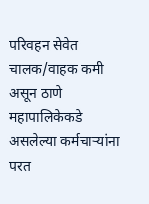परिवहन सेवेत चालक/वाहक कमी असून ठाणे महापालिकेकडे असलेल्या कर्मचाऱ्यांना परत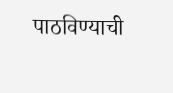पाठविण्याची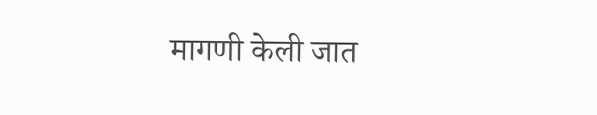मागणी केली जात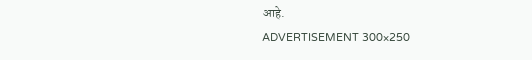आहे.
ADVERTISEMENT 300×250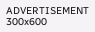ADVERTISEMENT 300x600